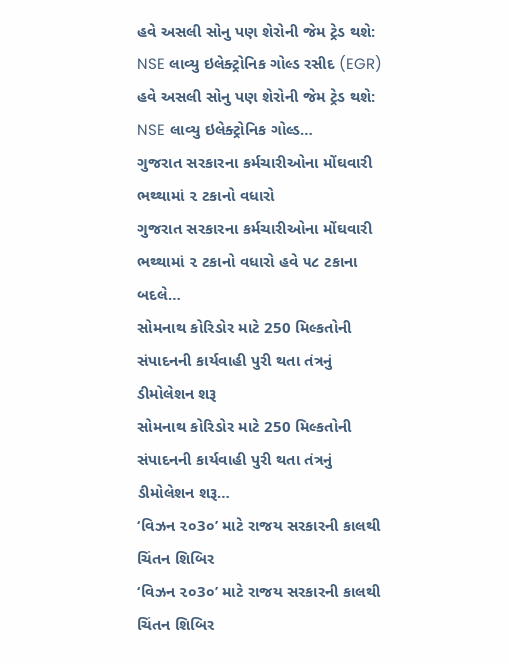હવે અસલી સોનુ પણ શેરોની જેમ ટ્રેડ થશે: NSE લાવ્યુ ઇલેક્ટ્રોનિક ગોલ્ડ રસીદ (EGR)
હવે અસલી સોનુ પણ શેરોની જેમ ટ્રેડ થશે: NSE લાવ્યુ ઇલેક્ટ્રોનિક ગોલ્ડ…
ગુજરાત સરકારના કર્મચારીઓના મોંઘવારી ભથ્થામાં ૨ ટકાનો વધારો
ગુજરાત સરકારના કર્મચારીઓના મોંઘવારી ભથ્થામાં ૨ ટકાનો વધારો હવે ૫૮ ટકાના બદલે…
સોમનાથ કોરિડોર માટે 250 મિલ્કતોની સંપાદનની કાર્યવાહી પુરી થતા તંત્રનું ડીમોલેશન શરૂ
સોમનાથ કોરિડોર માટે 250 મિલ્કતોની સંપાદનની કાર્યવાહી પુરી થતા તંત્રનું ડીમોલેશન શરૂ…
‘વિઝન ૨૦3૦’ માટે રાજય સરકારની કાલથી ચિંતન શિબિર
‘વિઝન ૨૦3૦’ માટે રાજય સરકારની કાલથી ચિંતન શિબિર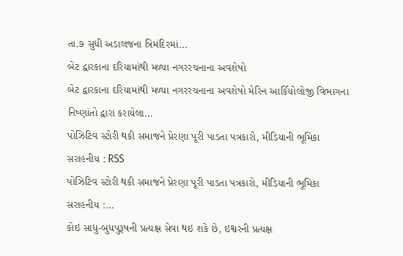તા.૭ સુધી અડાલજના ત્રિમંદિરમાં…
બેટ દ્વારકાના દરિયામાંથી મળ્યા નગરરચનાના અવશેષો
બેટ દ્વારકાના દરિયામાંથી મળ્યા નગરરચનાના અવશેષો મેરિન આર્કિયોલોજી વિભાગના નિષ્ણાંતો દ્વારા કરાયેલા…
પોઝિટિવ સ્ટોરી થકી સમાજને પ્રેરણા પૂરી પાડતા પત્રકારો, મીડિયાની ભૂમિકા સરાહનીય : RSS
પોઝિટિવ સ્ટોરી થકી સમાજને પ્રેરણા પૂરી પાડતા પત્રકારો, મીડિયાની ભૂમિકા સરાહનીય :…
કોઇ સાધુ-બુધપુરૂષની પ્રત્યક્ષ સેવા થઇ શકે છે, ઇશ્વરની પ્રત્યક્ષ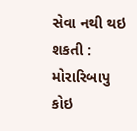સેવા નથી થઇ શકતી : મોરારિબાપુ
કોઇ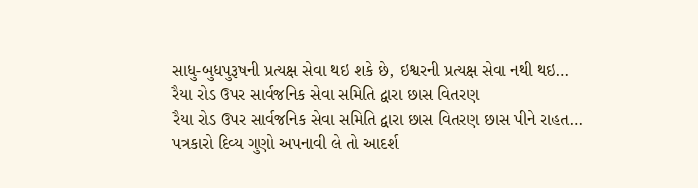સાધુ-બુધપુરૂષની પ્રત્યક્ષ સેવા થઇ શકે છે, ઇશ્વરની પ્રત્યક્ષ સેવા નથી થઇ…
રૈયા રોડ ઉપર સાર્વજનિક સેવા સમિતિ દ્વારા છાસ વિતરણ
રૈયા રોડ ઉપર સાર્વજનિક સેવા સમિતિ દ્વારા છાસ વિતરણ છાસ પીને રાહત…
પત્રકારો દિવ્ય ગુણો અપનાવી લે તો આદર્શ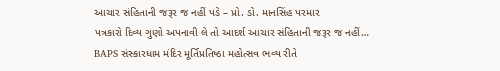આચાર સંહિતાની જરૂર જ નહીં પડે – પ્રો. ડો. માનસિંહ પરમાર
પત્રકારો દિવ્ય ગુણો અપનાવી લે તો આદર્શ આચાર સંહિતાની જરૂર જ નહીં…
BAPS સંસ્કારધામ મંદિર મૂર્તિપ્રતિષ્ઠા મહોત્સવ ભવ્ય રીતે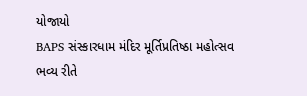યોજાયો
BAPS સંસ્કારધામ મંદિર મૂર્તિપ્રતિષ્ઠા મહોત્સવ ભવ્ય રીતે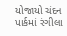યોજાયો ચંદન પાર્કમાં રંગીલા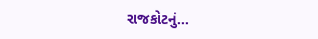રાજકોટનું…